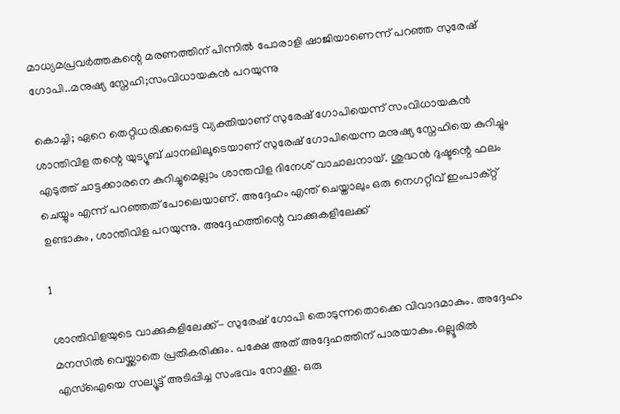മാധ്യമപ്രവർത്തകന്റെ മരണത്തിന് പിന്നിൽ പോരാളി ഷാജിയാണെന്ന് പറഞ്ഞ സുരേഷ് ഗോപി..മനുഷ്യ സ്നേഹി;സംവിധായകൻ പറയുന്നു

കൊച്ചി; ഏറെ തെറ്റിധരിക്കപ്പെട്ട വ്യക്തിയാണ് സുരേഷ് ഗോപിയെന്ന് സംവിധായകൻ ശാന്തിവിള തന്റെ യുട്യൂബ് ചാനലിലൂടെയാണ് സുരേഷ് ഗോപിയെന്ന മനുഷ്യ സ്നേഹിയെ കുറിച്ചും എടുത്ത് ചാട്ടക്കാരനെ കുറിച്ചുമെല്ലാം ശാന്തവിള ദിനേശ് വാചാലനായ്. ശുദ്ധൻ ദുഷ്ടന്റെ ഫലം ചെയ്യും എന്ന് പറഞ്ഞത് പോലെയാണ്. അദ്ദേഹം എന്ത് ചെയ്താലും ഒരു നെഗറ്റീവ് ഇംപാക്റ്റ് ഉണ്ടാകും, ശാന്തിവിള പറയുന്നു. അദ്ദേഹത്തിന്റെ വാക്കുകളിലേക്ക്

1

ശാന്തിവിളയുടെ വാക്കുകളിലേക്ക്- സുരേഷ് ഗോപി തൊടുന്നതൊക്കെ വിവാദമാകും. അദ്ദേഹം മനസിൽ വെയ്ക്കാതെ പ്രതികരിക്കും. പക്ഷേ അത് അദ്ദേഹത്തിന് പാരയാകും.ഒല്ലൂരിൽ എസ്ഐയെ സല്യൂട്ട് അടിപ്പിച്ച സംഭവം നോക്കൂ. ഒരു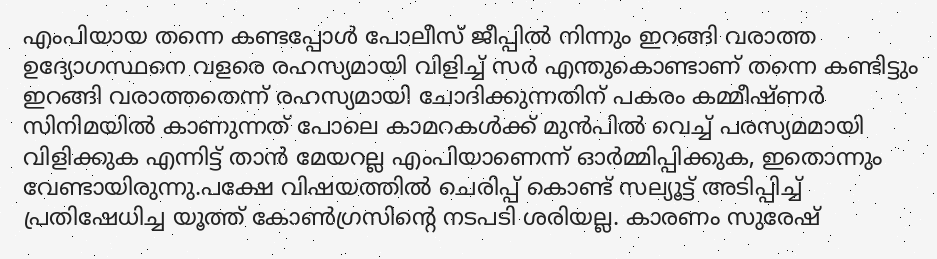എംപിയായ തന്നെ കണ്ടപ്പോൾ പോലീസ് ജീപ്പിൽ നിന്നും ഇറങ്ങി വരാത്ത ഉദ്യോഗസ്ഥനെ വളരെ രഹസ്യമായി വിളിച്ച് സർ എന്തുകൊണ്ടാണ് തന്നെ കണ്ടിട്ടും ഇറങ്ങി വരാത്തതെന്ന് രഹസ്യമായി ചോദിക്കുന്നതിന് പകരം കമ്മീഷ്ണർ സിനിമയിൽ കാണുന്നത് പോലെ കാമറകൾക്ക് മുൻപിൽ വെച്ച് പരസ്യമമായി വിളിക്കുക എന്നിട്ട് താൻ മേയറല്ല എംപിയാണെന്ന് ഓർമ്മിപ്പിക്കുക, ഇതൊന്നും വേണ്ടായിരുന്നു.പക്ഷേ വിഷയത്തിൽ ചെരിപ്പ് കൊണ്ട് സല്യൂട്ട് അടിപ്പിച്ച് പ്രതിഷേധിച്ച യൂത്ത് കോൺഗ്രസിന്റെ നടപടി ശരിയല്ല. കാരണം സുരേഷ്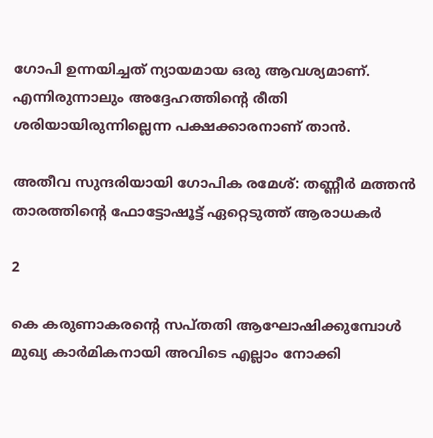ഗോപി ഉന്നയിച്ചത് ന്യായമായ ഒരു ആവശ്യമാണ്. എന്നിരുന്നാലും അദ്ദേഹത്തിന്റെ രീതി ശരിയായിരുന്നില്ലെന്ന പക്ഷക്കാരനാണ് താൻ.

അതീവ സുന്ദരിയായി ഗോപിക രമേശ്: തണ്ണീര്‍ മത്തന്‍ താരത്തിന്റെ ഫോട്ടോഷൂട്ട് ഏറ്റെടുത്ത് ആരാധകര്‍

2

കെ കരുണാകരന്റെ സപ്തതി ആഘോഷിക്കുമ്പോൾ മുഖ്യ കാർമികനായി അവിടെ എല്ലാം നോക്കി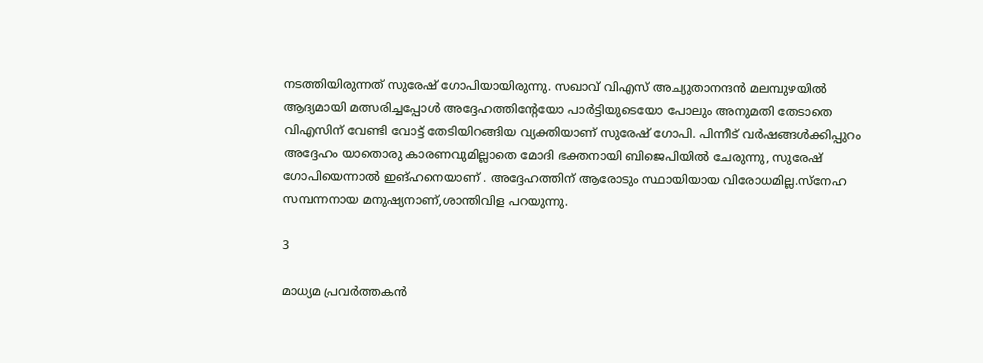നടത്തിയിരുന്നത് സുരേഷ് ഗോപിയായിരുന്നു. സഖാവ് വിഎസ് അച്യുതാനന്ദൻ മലമ്പുഴയിൽ ആദ്യമായി മത്സരിച്ചപ്പോൾ അദ്ദേഹത്തിന്റേയോ പാർട്ടിയുടെയോ പോലും അനുമതി തേടാതെ വിഎസിന് വേണ്ടി വോട്ട് തേടിയിറങ്ങിയ വ്യക്തിയാണ് സുരേഷ് ഗോപി. പിന്നീട് വർഷങ്ങൾക്കിപ്പുറം അദ്ദേഹം യാതൊരു കാരണവുമില്ലാതെ മോദി ഭക്തനായി ബിജെപിയിൽ ചേരുന്നു, സുരേഷ് ഗോപിയെന്നാൽ ഇങ്ഹനെയാണ് . അദ്ദേഹത്തിന് ആരോടും സ്ഥായിയായ വിരോധമില്ല.സ്നേഹ സമ്പന്നനായ മനുഷ്യനാണ്,ശാന്തിവിള പറയുന്നു.

3

മാധ്യമ പ്രവർത്തകൻ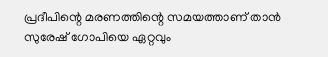പ്രദീപിന്റെ മരണത്തിന്റെ സമയത്താണ് താൻ സുരേഷ് ഗോപിയെ ഏറ്റവും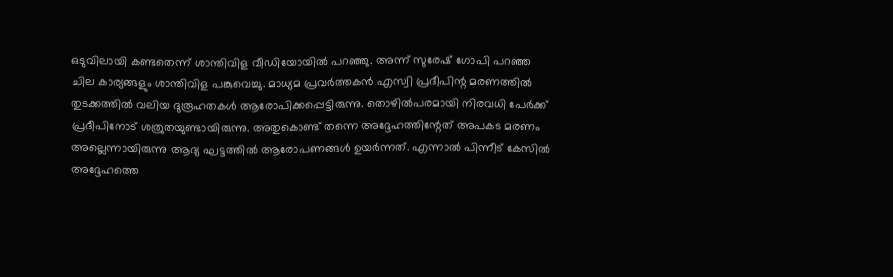ഒടുവിലായി കണ്ടതെന്ന് ശാന്തിവിള വീഡിയോയിൽ പറഞ്ഞു. അന്ന് സുരേഷ് ഗോപി പറഞ്ഞ ചില കാര്യങ്ങളും ശാന്തിവിള പങ്കുവെച്ചു. മാധ്യമ പ്രവർത്തകൻ എസ്വി പ്രദീപിന്റ മരണത്തിൽ തുടക്കത്തിൽ വലിയ ദുരൂഹതകൾ ആരോപിക്കപ്പെട്ടിരുന്നു. തൊഴില്‍പരമായി നിരവധി പേര്‍ക്ക് പ്രദീപിനോട് ശത്രുതയുണ്ടായിരുന്നു. അതുകൊണ്ട് തന്നെ അദ്ദേഹത്തിന്റേത് അപകട മരണം അല്ലെന്നായിരുന്നു ആദ്യ ഘട്ടത്തിൽ ആരോപണങ്ങൾ ഉയർന്നത്. എന്നാൽ പിന്നീട് കേസിൽ അദ്ദേഹത്തെ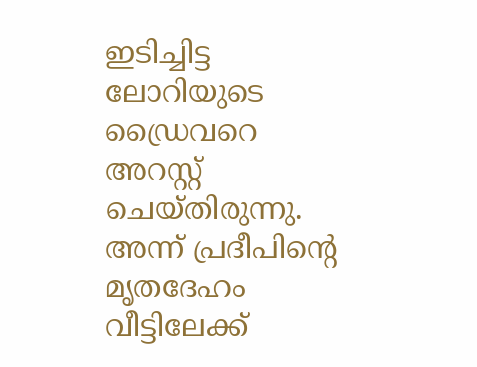ഇടിച്ചിട്ട ലോറിയുടെ ഡ്രൈവറെ അറസ്റ്റ് ചെയ്തിരുന്നു. അന്ന് പ്രദീപിന്റെ മൃതദേഹം വീട്ടിലേക്ക്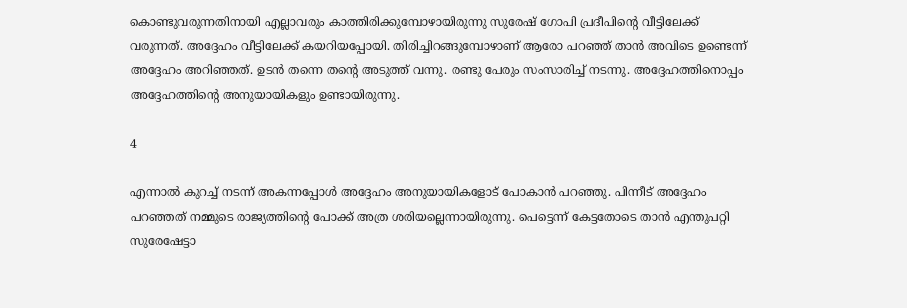കൊണ്ടുവരുന്നതിനായി എല്ലാവരും കാത്തിരിക്കുമ്പോഴായിരുന്നു സുരേഷ് ഗോപി പ്രദീപിന്റെ വീട്ടിലേക്ക് വരുന്നത്. അദ്ദേഹം വീട്ടിലേക്ക് കയറിയപ്പോയി. തിരിച്ചിറങ്ങുമ്പോഴാണ് ആരോ പറഞ്ഞ് താൻ അവിടെ ഉണ്ടെന്ന് അദ്ദേഹം അറിഞ്ഞത്. ഉടൻ തന്നെ തന്റെ അടുത്ത് വന്നു. രണ്ടു പേരും സംസാരിച്ച് നടന്നു. അദ്ദേഹത്തിനൊപ്പം അദ്ദേഹത്തിന്റെ അനുയായികളും ഉണ്ടായിരുന്നു.

4

എന്നാൽ കുറച്ച് നടന്ന് അകന്നപ്പോൾ അദ്ദേഹം അനുയായികളോട് പോകാൻ പറഞ്ഞു. പിന്നീട് അദ്ദേഹം പറഞ്ഞത് നമ്മുടെ രാജ്യത്തിന്റെ പോക്ക് അത്ര ശരിയല്ലെന്നായിരുന്നു. പെട്ടെന്ന് കേട്ടതോടെ താൻ എന്തുപറ്റി സുരേഷേട്ടാ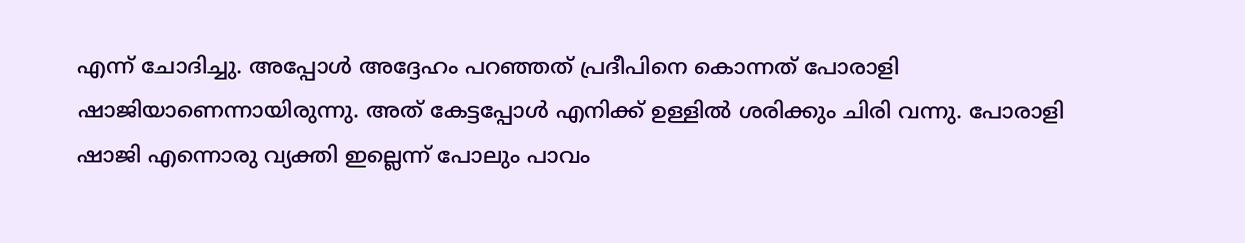എന്ന് ചോദിച്ചു. അപ്പോൾ അദ്ദേഹം പറഞ്ഞത് പ്രദീപിനെ കൊന്നത് പോരാളി ഷാജിയാണെന്നായിരുന്നു. അത് കേട്ടപ്പോൾ എനിക്ക് ഉള്ളിൽ ശരിക്കും ചിരി വന്നു. പോരാളി ഷാജി എന്നൊരു വ്യക്തി ഇല്ലെന്ന് പോലും പാവം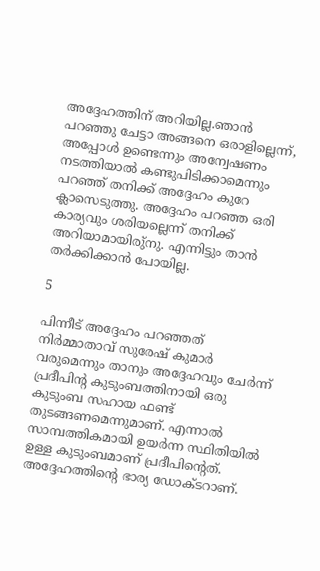അദ്ദേഹത്തിന് അറിയില്ല.ഞാൻ പറഞ്ഞു ചേട്ടാ അങ്ങനെ ഒരാളില്ലെന്ന്, അപ്പോൾ ഉണ്ടെന്നും അന്വേഷണം നടത്തിയാൽ കണ്ടുപിടിക്കാമെന്നും പറഞ്ഞ് തനിക്ക് അദ്ദേഹം കുറേ ക്ലാസെടുത്തു. അദ്ദേഹം പറഞ്ഞ ഒരി കാര്യവും ശരിയല്ലെന്ന് തനിക്ക് അറിയാമായിരു്നു. എന്നിട്ടും താൻ തർക്കിക്കാൻ പോയില്ല.

5

പിന്നീട് അദ്ദേഹം പറഞ്ഞത് നിർമ്മാതാവ് സുരേഷ് കുമാർ വരുമെന്നും താനും അദ്ദേഹവും ചേർന്ന് പ്രദീപിന്റ കുടുംബത്തിനായി ഒരു കുടുംബ സഹായ ഫണ്ട് തുടങ്ങണമെന്നുമാണ്. എന്നാൽ സാമ്പത്തികമായി ഉയർന്ന സ്ഥിതിയിൽ ഉള്ള കുടുംബമാണ് പ്രദീപിന്റെത്. അദ്ദേഹത്തിന്റെ ഭാര്യ ഡോക്ടറാണ്.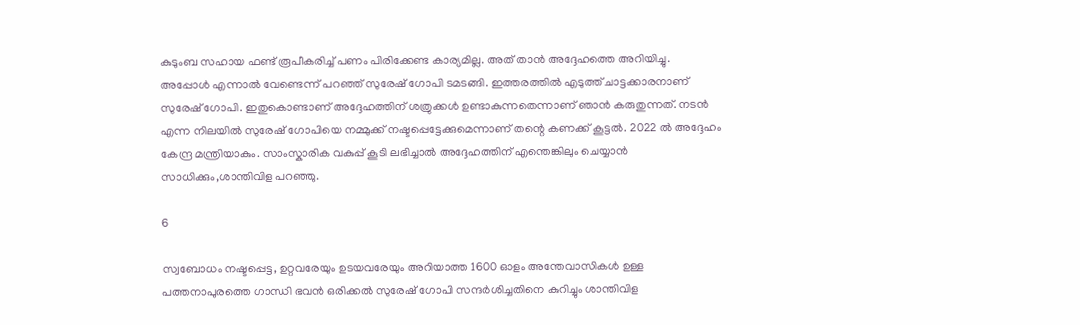കുടുംബ സഹായ ഫണ്ട് രൂപീകരിച്ച് പണം പിരിക്കേണ്ട കാര്യമില്ല. അത് താൻ അദ്ദേഹത്തെ അറിയിച്ചു. അപ്പോൾ എന്നാൽ വേണ്ടെന്ന് പറഞ്ഞ് സുരേഷ് ഗോപി ടമടങ്ങി. ഇത്തരത്തിൽ എടുത്ത് ചാട്ടക്കാരനാണ് സുരേഷ് ഗോപി. ഇതുകൊണ്ടാണ് അദ്ദേഹത്തിന് ശത്രുക്കൾ ഉണ്ടാകുന്നതെന്നാണ് ഞാൻ കരുതുന്നത്. നടൻ എന്ന നിലയിൽ സുരേഷ് ഗോപിയെ നമ്മുക്ക് നഷ്ടപ്പെട്ടേക്കുമെന്നാണ് തന്റെ കണക്ക് കൂട്ടൽ. 2022 ൽ അദ്ദേഹം കേന്ദ്ര മന്ത്രിയാകും. സാംസ്കാരിക വകുപ്പ് കൂടി ലഭിച്ചാൽ അദ്ദേഹത്തിന് എന്തെങ്കിലും ചെയ്യാൻ സാധിക്കും,ശാന്തിവിള പറഞ്ഞു.

6

സ്വബോധം നഷ്ടപ്പെട്ട, ഉറ്റവരേയും ഉടയവരേയും അറിയാത്ത 1600 ഓളം അന്തേവാസികൾ ഉള്ള പത്തനാപുരത്തെ ഗാന്ധി ഭവൻ ഒരിക്കൽ സുരേഷ് ഗോപി സന്ദർശിച്ചതിനെ കുറിച്ചും ശാന്തിവിള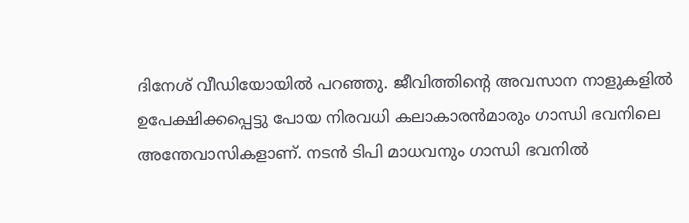ദിനേശ് വീഡിയോയിൽ പറഞ്ഞു. ജീവിത്തിന്റെ അവസാന നാളുകളിൽ ഉപേക്ഷിക്കപ്പെട്ടു പോയ നിരവധി കലാകാരൻമാരും ഗാന്ധി ഭവനിലെ അന്തേവാസികളാണ്. നടൻ ടിപി മാധവനും ഗാന്ധി ഭവനിൽ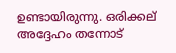ഉണ്ടായിരുന്നു. ഒരിക്കല് അദ്ദേഹം തന്നോട്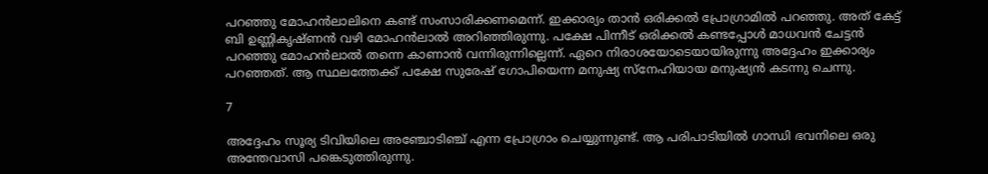പറഞ്ഞു മോഹൻലാലിനെ കണ്ട് സംസാരിക്കണമെന്ന്. ഇക്കാര്യം താൻ ഒരിക്കൽ പ്രോഗ്രാമിൽ പറഞ്ഞു. അത് കേട്ട് ബി ഉണ്ണികൃഷ്ണൻ വഴി മോഹൻലാൽ അറിഞ്ഞിരുന്നു. പക്ഷേ പിന്നീട് ഒരിക്കൽ കണ്ടപ്പോൾ മാധവൻ ചേട്ടൻ പറഞ്ഞു മോഹൻലാൽ തന്നെ കാണാൻ വന്നിരുന്നില്ലെന്ന്. ഏറെ നിരാശയോടെയായിരുന്നു അദ്ദേഹം ഇക്കാര്യം പറഞ്ഞത്. ആ സ്ഥലത്തേക്ക് പക്ഷേ സുരേഷ് ഗോപിയെന്ന മനുഷ്യ സ്നേഹിയായ മനുഷ്യൻ കടന്നു ചെന്നു.

7

അദ്ദേഹം സൂര്യ ടിവിയിലെ അഞ്ചോടിഞ്ച് എന്ന പ്രോഗ്രാം ചെയ്യുന്നുണ്ട്. ആ പരിപാടിയിൽ ഗാന്ധി ഭവനിലെ ഒരു അന്തേവാസി പങ്കെടുത്തിരുന്നു.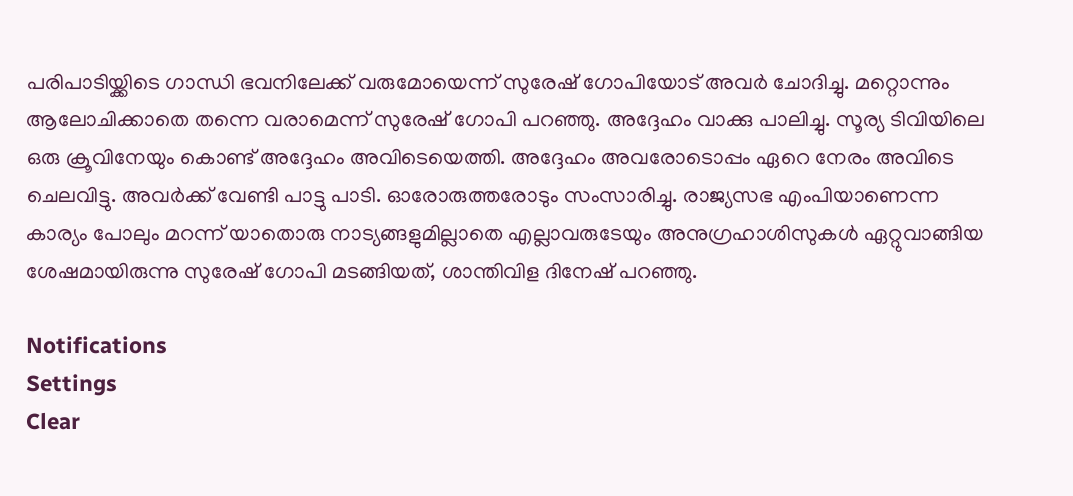പരിപാടിയ്ക്കിടെ ഗാന്ധി ഭവനിലേക്ക് വരുമോയെന്ന് സുരേഷ് ഗോപിയോട് അവർ ചോദിച്ചു. മറ്റൊന്നും ആലോചിക്കാതെ തന്നെ വരാമെന്ന് സുരേഷ് ഗോപി പറഞ്ഞു. അദ്ദേഹം വാക്കു പാലിച്ചു. സൂര്യ ടിവിയിലെ ഒരു ക്രൂവിനേയും കൊണ്ട് അദ്ദേഹം അവിടെയെത്തി. അദ്ദേഹം അവരോടൊപ്പം ഏറെ നേരം അവിടെ ചെലവിട്ടു. അവർക്ക് വേണ്ടി പാട്ടു പാടി. ഓരോരുത്തരോടും സംസാരിച്ചു. രാജ്യസഭ എംപിയാണെന്ന കാര്യം പോലും മറന്ന് യാതൊരു നാട്യങ്ങളുമില്ലാതെ എല്ലാവരുടേയും അനുഗ്രഹാശിസുകൾ ഏറ്റുവാങ്ങിയ ശേഷമായിരുന്നു സുരേഷ് ഗോപി മടങ്ങിയത്, ശാന്തിവിള ദിനേഷ് പറഞ്ഞു.

Notifications
Settings
Clear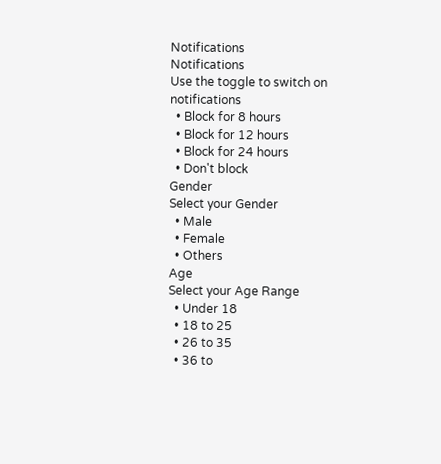Notifications
Notifications
Use the toggle to switch on notifications
  • Block for 8 hours
  • Block for 12 hours
  • Block for 24 hours
  • Don't block
Gender
Select your Gender
  • Male
  • Female
  • Others
Age
Select your Age Range
  • Under 18
  • 18 to 25
  • 26 to 35
  • 36 to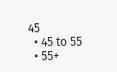45
  • 45 to 55
  • 55+